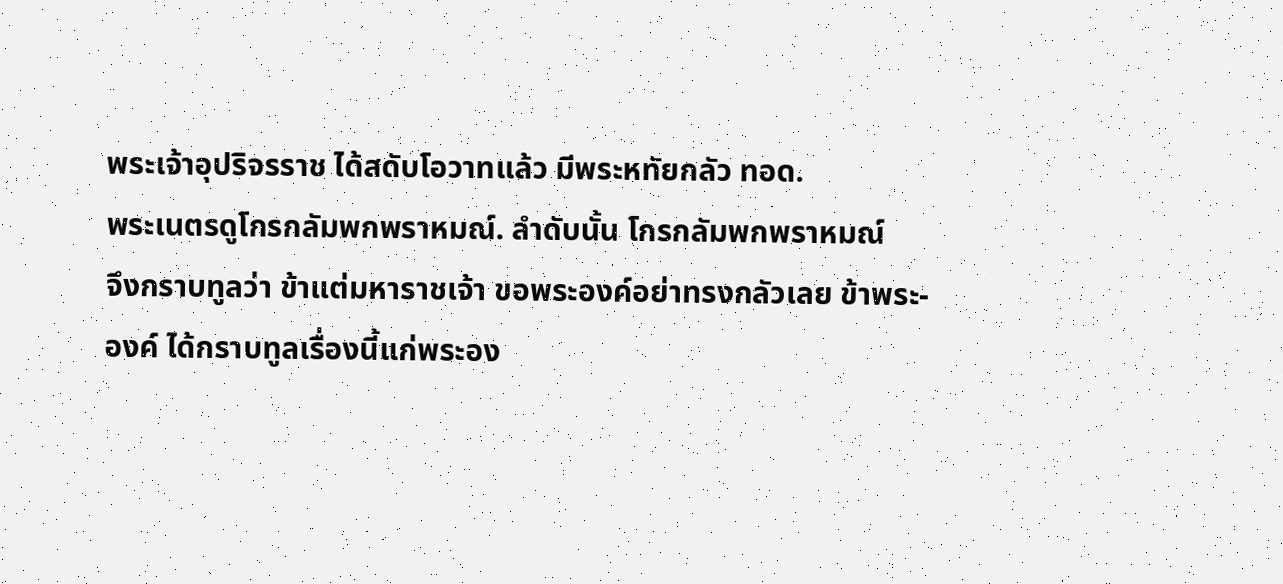พระเจ้าอุปริจรราช ได้สดับโอวาทแล้ว มีพระหทัยกลัว ทอด.
พระเนตรดูโกรกลัมพกพราหมณ์. ลำดับนั้น โกรกลัมพกพราหมณ์
จึงกราบทูลว่า ข้าแต่มหาราชเจ้า ขอพระองค์อย่าทรงกลัวเลย ข้าพระ-
องค์ ได้กราบทูลเรื่องนี้แก่พระอง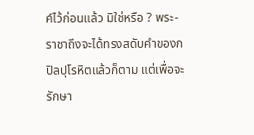ค์ไว้ก่อนแล้ว มิใช่หรือ ? พระ-
ราชาถึงจะได้ทรงสดับคำของกปิลปุโรหิตแล้วก็ตาม แต่เพื่อจะรักษา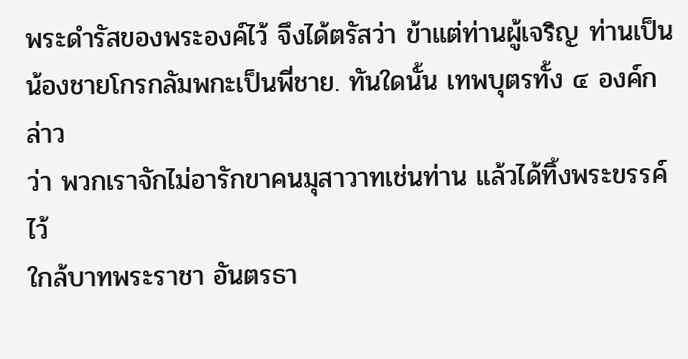พระดำรัสของพระองค์ไว้ จึงได้ตรัสว่า ข้าแต่ท่านผู้เจริญ ท่านเป็น
น้องชายโกรกลัมพกะเป็นพี่ชาย. ทันใดนั้น เทพบุตรทั้ง ๔ องค์กล่าว
ว่า พวกเราจักไม่อารักขาคนมุสาวาทเช่นท่าน แล้วได้ทิ้งพระขรรค์ไว้
ใกล้บาทพระราชา อันตรธา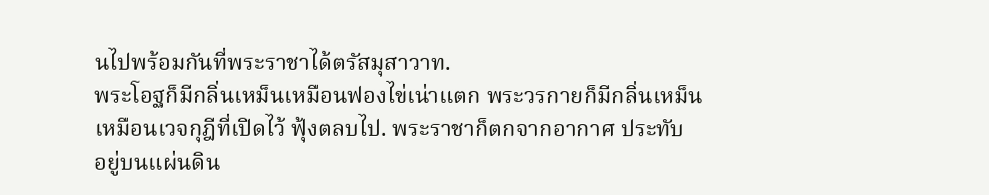นไปพร้อมกันที่พระราชาได้ตรัสมุสาวาท.
พระโอฐก็มีกลิ่นเหม็นเหมือนฟองไข่เน่าแตก พระวรกายก็มีกลิ่นเหม็น
เหมือนเวจกุฎีที่เปิดไว้ ฟุ้งตลบไป. พระราชาก็ตกจากอากาศ ประทับ
อยู่บนแผ่นดิน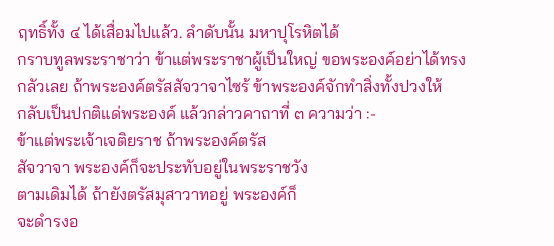ฤทธิ์ทั้ง ๔ ได้เสื่อมไปแล้ว. ลำดับนั้น มหาปุโรหิตได้
กราบทูลพระราชาว่า ข้าแต่พระราชาผู้เป็นใหญ่ ขอพระองค์อย่าได้ทรง
กลัวเลย ถ้าพระองค์ตรัสสัจวาจาไซร้ ข้าพระองค์จักทำสิ่งทั้งปวงให้
กลับเป็นปกติแด่พระองค์ แล้วกล่าวคาถาที่ ๓ ความว่า :-
ข้าแต่พระเจ้าเจติยราช ถ้าพระองค์ตรัส
สัจวาจา พระองค์ก็จะประทับอยู่ในพระราชวัง
ตามเดิมได้ ถ้ายังตรัสมุสาวาทอยู่ พระองค์ก็
จะดำรงอ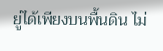ยู่ได้เพียงบนพื้นดิน ไม่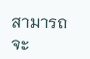สามารถจะ